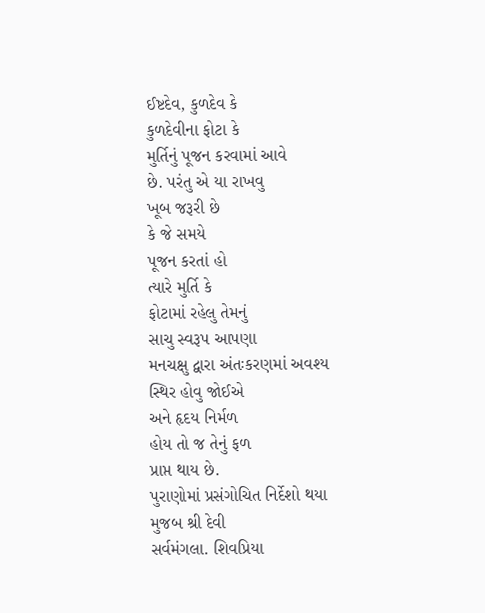ઈષ્ટદેવ, કુળદેવ કે
કુળદેવીના ફોટા કે
મુર્તિનું પૂજન કરવામાં આવે
છે. પરંતુ એ યા રાખવુ
ખૂબ જરૂરી છે
કે જે સમયે
પૂજન કરતાં હો
ત્યારે મુર્તિ કે
ફોટામાં રહેલુ તેમનું
સાચુ સ્વરૂપ આપણા
મનચક્ષુ દ્વારા અંતઃકરણમાં અવશ્ય
સ્થિર હોવુ જોઈએ
અને હૃદય નિર્મળ
હોય તો જ તેનું ફળ
પ્રાપ્ત થાય છે.
પુરાણોમાં પ્રસંગોચિત નિર્દેશો થયા
મુજબ શ્રી દેવી
સર્વમંગલા. શિવપ્રિયા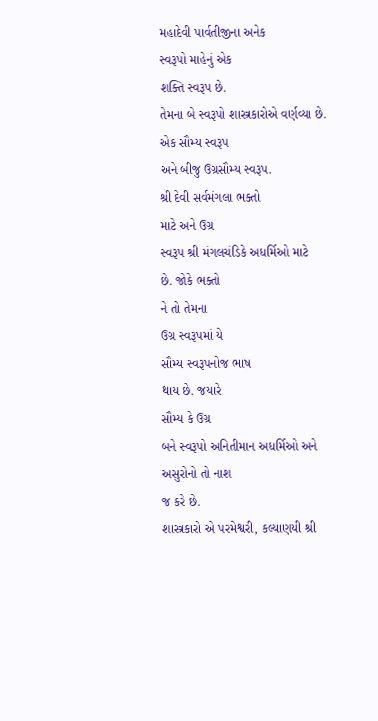મહાદેવી પાર્વતીજીના અનેક
સ્વરૂપો માહેનું એક
શક્તિ સ્વરૂપ છે.
તેમના બે સ્વરૂપો શાસ્ત્રકારોએ વર્ણવ્યા છે.
એક સૌમ્ય સ્વરૂપ
અને બીજુ ઉગ્રસૌમ્ય સ્વરૂપ.
શ્રી દેવી સર્વમંગલા ભક્તો
માટે અને ઉગ્ર
સ્વરૂપ શ્રી મંગલચંડિકે અધર્મિઓ માટે
છે. જોકે ભક્તો
ને તો તેમના
ઉગ્ર સ્વરૂપમાં યે
સૌમ્ય સ્વરૂપનોજ ભાષ
થાય છે. જયારે
સૌમ્ય કે ઉગ્ર
બને સ્વરૂપો અનિતીમાન અધર્મિઓ અને
અસુરોનો તો નાશ
જ કરે છે.
શાસ્ત્રકારો એ પરમેશ્વરી, કલ્યાણયી શ્રી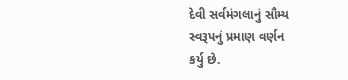દેવી સર્વમંગલાનું સૌમ્ય
સ્વરૂપનું પ્રમાણ વર્ણન
કર્યુ છે.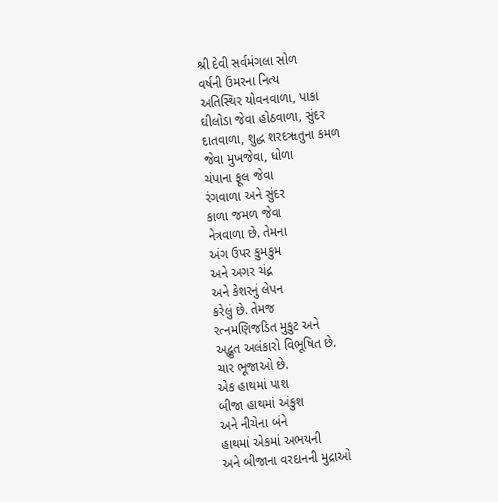શ્રી દેવી સર્વમંગલા સોળ
વર્ષની ઉંમરના નિત્ય
અતિસ્થિર યોવનવાળા, પાકા
ઘીલોડા જેવા હોઠવાળા, સુંદર
દાતવાળા, શુદ્ધ શરદૠતુના કમળ
જેવા મુખજેવા, ધોળા
ચંપાના ફૂલ જેવા
રંગવાળા અને સુંદર
કાળા જમળ જેવા
નેત્રવાળા છે. તેમના
અંગ ઉપર કુમકુમ
અને અગર ચંદ્ન
અને કેશરનું લેપન
કરેલું છે. તેમજ
રત્નમણિજડિત મુકુટ અને
અદ્ભુત અલંકારો વિભૂષિત છે.
ચાર ભૂજાઓ છે.
એક હાથમાં પાશ
બીજા હાથમાં અંકુશ
અને નીચેના બંને
હાથમાં એકમાં અભયની
અને બીજાના વરદાનની મુદ્રાઓ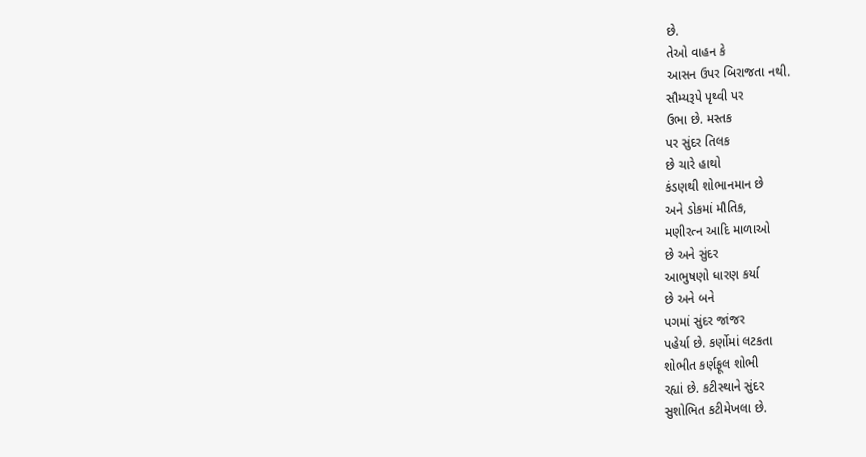છે.
તેઓ વાહન કે
આસન ઉપર બિરાજતા નથી.
સૌમ્યરૂપે પૃથ્વી પર
ઉભા છે. મસ્તક
પર સુંદર તિલક
છે ચારે હાથો
કંડણથી શોભાનમાન છે
અને ડોકમાં મૌતિક,
મણીરત્ન આદિ માળાઓ
છે અને સુંદર
આભુષણો ધારણ કર્યા
છે અને બને
પગમાં સુંદર જાંજર
પહેર્યા છે. કર્ણોમાં લટકતા
શોભીત કર્ણફૂલ શોભી
રહ્યાં છે. કટીસ્થાને સુંદર
સુશોભિત કટીમેખલા છે.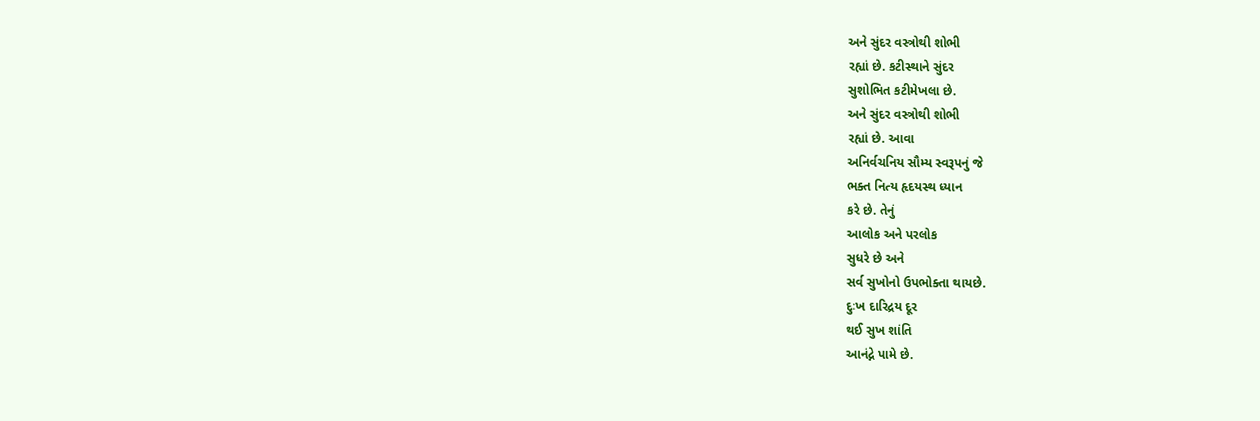અને સુંદર વસ્ત્રોથી શોભી
રહ્યાં છે. કટીસ્થાને સુંદર
સુશોભિત કટીમેખલા છે.
અને સુંદર વસ્ત્રોથી શોભી
રહ્યાં છે. આવા
અનિર્વચનિય સૌમ્ય સ્વરૂપનું જે
ભક્ત નિત્ય હૃદયસ્થ ધ્યાન
કરે છે. તેનું
આલોક અને પરલોક
સુધરે છે અને
સર્વ સુખોનો ઉપભોક્તા થાયછે.
દુઃખ દારિદ્રય દૂર
થઈ સુખ શાંતિ
આનંદ્ને પામે છે.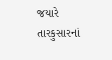જયારે તારકુસારનાં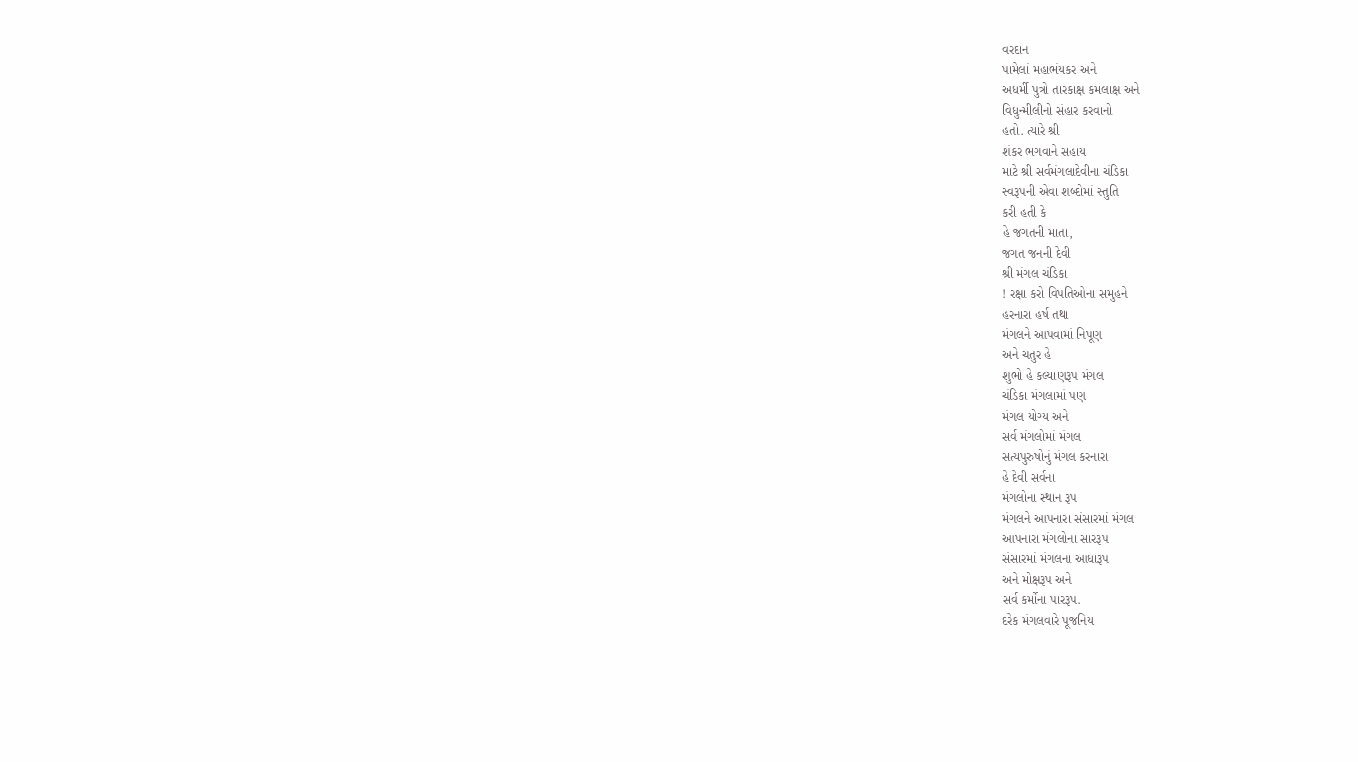વરદાન
પામેલાં મહાભંયકર અને
અધર્મી પુત્રો તારકાક્ષ કમલાક્ષ અને
વિધુન્મીલીનો સંહાર કરવાનો
હતો. ત્યારે શ્રી
શંકર ભગવાને સહાય
માટે શ્રી સર્વમંગલાદેવીના ચંડિકા
સ્વરૂપની એવા શબ્દોમાં સ્તુતિ
કરી હતી કે
હે જગતની માતા,
જગત જનની દેવી
શ્રી મંગલ ચંડિકા
! રક્ષા કરો વિપતિઓના સમુહને
હરનારા હર્ષ તથા
મંગલને આપવામાં નિપૂણ
અને ચતુર હે
શુભો હે કલ્યાણરૂપ મંગલ
ચંડિકા મંગલામાં પણ
મંગલ યોગ્ય અને
સર્વ મંગલોમાં મંગલ
સત્યપુરુષોનું મંગલ કરનારા
હે દેવી સર્વના
મંગલોના સ્થાન રૂપ
મંગલને આપનારા સંસારમાં મંગલ
આપનારા મંગલોના સારરૂપ
સંસારમાં મંગલના આધારૂપ
અને મોક્ષરૂપ અને
સર્વ કર્મોના પારરૂપ.
દરેક મંગલવારે પૂજનિય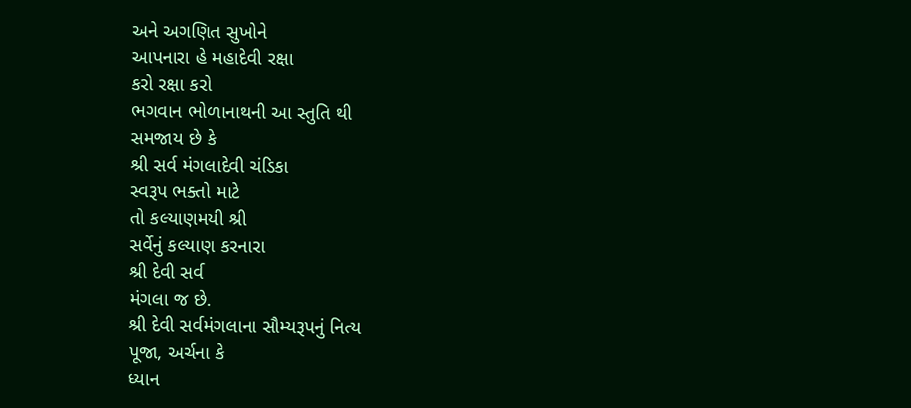અને અગણિત સુખોને
આપનારા હે મહાદેવી રક્ષા
કરો રક્ષા કરો
ભગવાન ભોળાનાથની આ સ્તુતિ થી
સમજાય છે કે
શ્રી સર્વ મંગલાદેવી ચંડિકા
સ્વરૂપ ભક્તો માટે
તો કલ્યાણમયી શ્રી
સર્વેનું કલ્યાણ કરનારા
શ્રી દેવી સર્વ
મંગલા જ છે.
શ્રી દેવી સર્વમંગલાના સૌમ્યરૂપનું નિત્ય
પૂજા, અર્ચના કે
ધ્યાન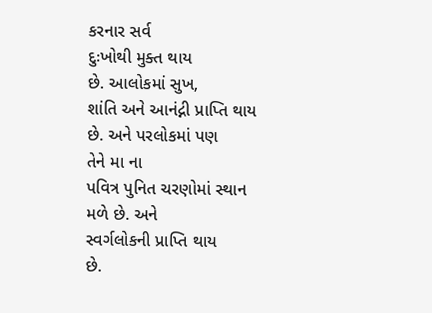કરનાર સર્વ
દુઃખોથી મુક્ત થાય
છે. આલોકમાં સુખ,
શાંતિ અને આનંદ્ની પ્રાપ્તિ થાય
છે. અને પરલોકમાં પણ
તેને મા ના
પવિત્ર પુનિત ચરણોમાં સ્થાન
મળે છે. અને
સ્વર્ગલોકની પ્રાપ્તિ થાય
છે.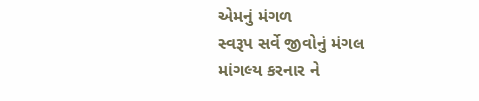એમનું મંગળ
સ્વરૂપ સર્વે જીવોનું મંગલ
માંગલ્ય કરનાર ને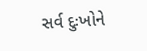સર્વ દુઃખોને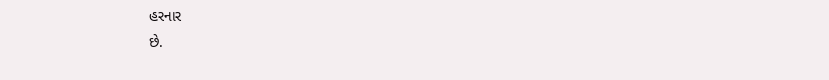હરનાર
છે.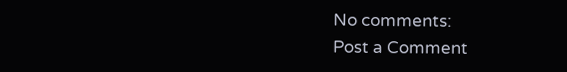No comments:
Post a Comment